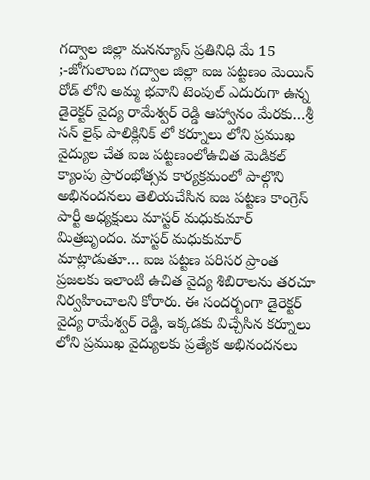గద్వాల జిల్లా మనన్యూస్ ప్రతినిధి మే 15 ;-జోగులాంబ గద్వాల జిల్లా ఐజ పట్టణం మెయిన్ రోడ్ లోని అమ్మ భవాని టెంపుల్ ఎదురుగా ఉన్న డైరెక్టర్ వైద్య రామేశ్వర్ రెడ్డి ఆహ్వానం మేరకు…శ్రీ సన్ లైఫ్ పాలిక్లినిక్ లో కర్నూలు లోని ప్రముఖ వైద్యుల చేత ఐజ పట్టణంలోఉచిత మెడికల్ క్యాంపు ప్రారంభోత్సవ కార్యక్రమంలో పాల్గొని అభినందనలు తెలియచేసిన ఐజ పట్టణ కాంగ్రెస్ పార్టీ అధ్యక్షులు మాస్టర్ మధుకుమార్ మిత్రబృందం. మాస్టర్ మధుకుమార్ మాట్లాడుతూ… ఐజ పట్టణ పరిసర ప్రాంత ప్రజలకు ఇలాంటి ఉచిత వైద్య శిబిరాలను తరచూ నిర్వహించాలని కోరారు. ఈ సందర్బంగా డైరెక్టర్ వైద్య రామేశ్వర్ రెడ్డి, ఇక్కడకు విచ్చేసిన కర్నూలు లోని ప్రముఖ వైద్యులకు ప్రత్యేక అభినందనలు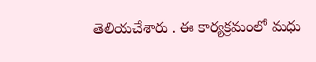తెలియచేశారు . ఈ కార్యక్రమంలో మధు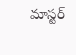మాస్టర్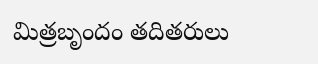మిత్రబృందం తదితరులు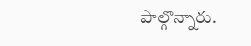పాల్గొన్నారు.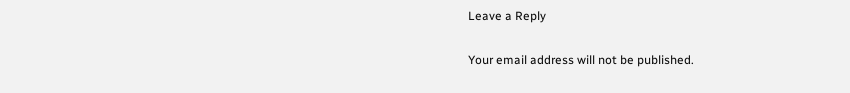Leave a Reply

Your email address will not be published.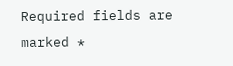Required fields are marked *